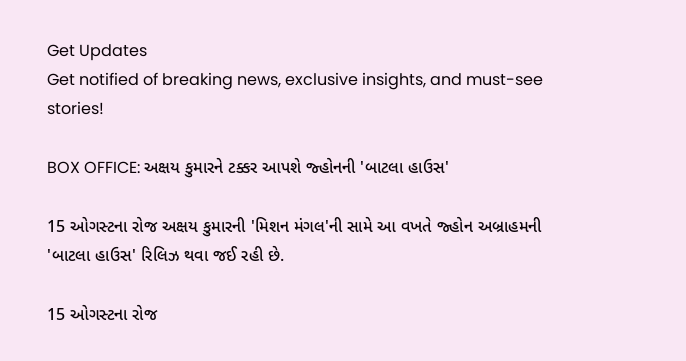Get Updates
Get notified of breaking news, exclusive insights, and must-see stories!

BOX OFFICE: અક્ષય કુમારને ટક્કર આપશે જ્હોનની 'બાટલા હાઉસ'

15 ઓગસ્ટના રોજ અક્ષય કુમારની 'મિશન મંગલ'ની સામે આ વખતે જ્હોન અબ્રાહમની 'બાટલા હાઉસ' રિલિઝ થવા જઈ રહી છે.

15 ઓગસ્ટના રોજ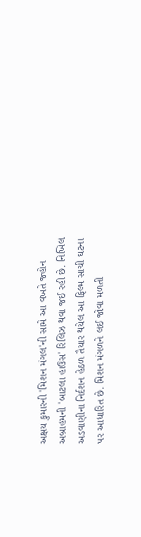અક્ષય કુમારની 'મિશન મંગલ'ની સામે આ વખતે જ્હોન અબ્રાહમની 'બાટલા હાઉસ' રિલિઝ થવા જઈ રહી છે. નિખિલ અડવાણીના નિર્દશન હેઠળ તૈયાર થયેલ આ ફિલ્મ સાચી ઘટના પર આધારિત છે. મિશન મંગળને લઈ જોવા મળતી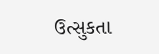ઉત્સુકતા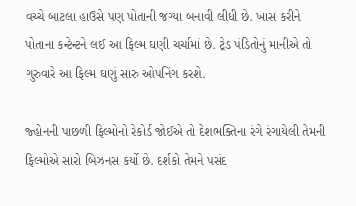વચ્ચે બાટલા હાઉસે પણ પોતાની જગ્યા બનાવી લીધી છે. ખાસ કરીને પોતાના કન્ટેન્ટને લઈ આ ફિલ્મ ઘણી ચર્ચામાં છે. ટ્રેડ પંડિતોનું માનીએ તો ગુરુવારે આ ફિલ્મ ઘણું સારુ ઓપનિંગ કરશે.

જ્હોનની પાછળી ફિલ્મોનો રેકોર્ડ જોઈએ તો દેશભક્તિના રંગે રંગાયેલી તેમની ફિલ્મોએ સારો બિઝનસ કર્યો છે. દર્શકો તેમને પસંદ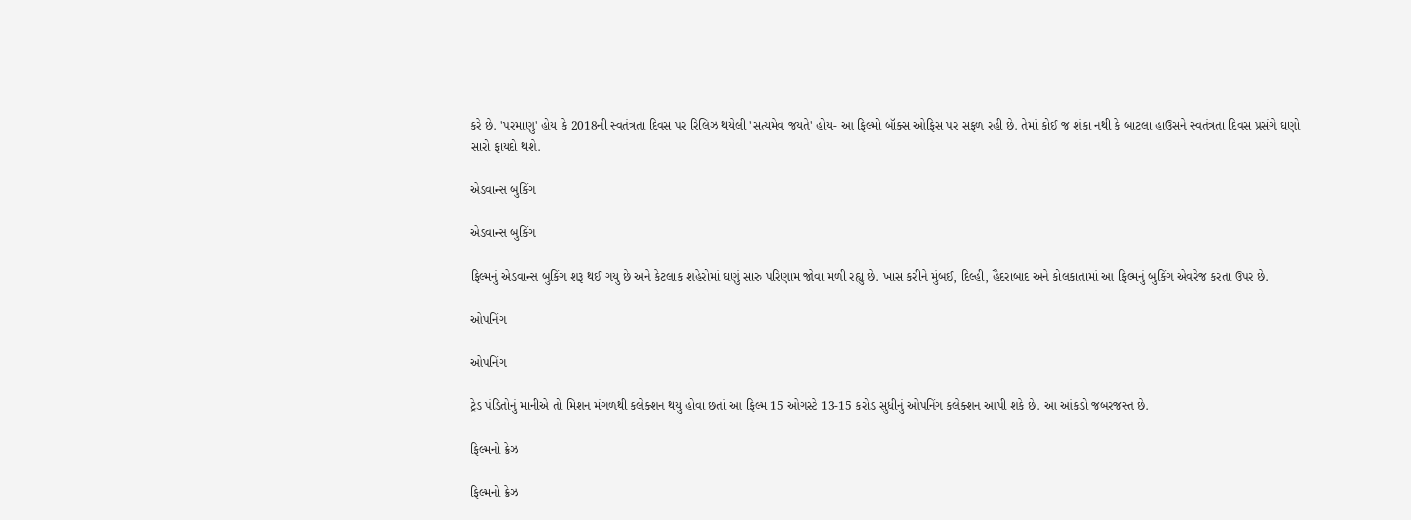કરે છે. 'પરમાણુ' હોય કે 2018ની સ્વતંત્રતા દિવસ પર રિલિઝ થયેલી 'સત્યમેવ જયતે' હોય- આ ફિલ્મો બૉક્સ ઓફિસ પર સફળ રહી છે. તેમાં કોઈ જ શંકા નથી કે બાટલા હાઉસને સ્વતંત્રતા દિવસ પ્રસંગે ઘણો સારો ફાયદો થશે.

એડવાન્સ બુકિંગ

એડવાન્સ બુકિંગ

ફિલ્મનું એડવાન્સ બુકિંગ શરૂ થઈ ગયુ છે અને કેટલાક શહેરોમાં ઘણું સારુ પરિણામ જોવા મળી રહ્યુ છે. ખાસ કરીને મુંબઈ, દિલ્હી, હૈદરાબાદ અને કોલકાતામાં આ ફિલ્મનું બુકિંગ એવરેજ કરતા ઉપર છે.

ઓપનિંગ

ઓપનિંગ

ટ્રેડ પંડિતોનું માનીએ તો મિશન મંગળથી કલેક્શન થયુ હોવા છતાં આ ફિલ્મ 15 ઓગસ્ટે 13-15 કરોડ સુધીનું ઓપનિંગ કલેક્શન આપી શકે છે. આ આંકડો જબરજસ્ત છે.

ફિલ્મનો ક્રેઝ

ફિલ્મનો ક્રેઝ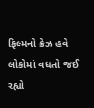ફિલ્મનો ક્રેઝ હવે લોકોમાં વધતો જઈ રહ્યો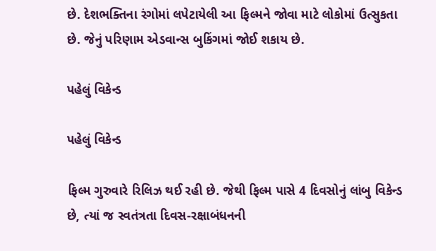છે. દેશભક્તિના રંગોમાં લપેટાયેલી આ ફિલ્મને જોવા માટે લોકોમાં ઉત્સુકતા છે. જેનું પરિણામ એડવાન્સ બુકિંગમાં જોઈ શકાય છે.

પહેલું વિકેન્ડ

પહેલું વિકેન્ડ

ફિલ્મ ગુરુવારે રિલિઝ થઈ રહી છે. જેથી ફિલ્મ પાસે 4 દિવસોનું લાંબુ વિકેન્ડ છે, ત્યાં જ સ્વતંત્રતા દિવસ-રક્ષાબંધનની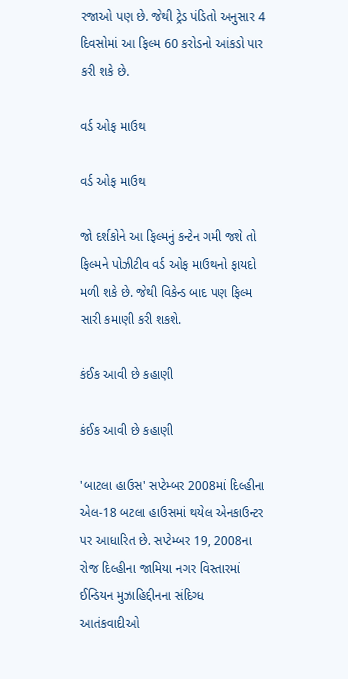રજાઓ પણ છે. જેથી ટ્રેડ પંડિતો અનુસાર 4 દિવસોમાં આ ફિલ્મ 60 કરોડનો આંકડો પાર કરી શકે છે.

વર્ડ ઓફ માઉથ

વર્ડ ઓફ માઉથ

જો દર્શકોને આ ફિલ્મનું કન્ટેન ગમી જશે તો ફિલ્મને પોઝીટીવ વર્ડ ઓફ માઉથનો ફાયદો મળી શકે છે. જેથી વિકેન્ડ બાદ પણ ફિલ્મ સારી કમાણી કરી શકશે.

કંઈક આવી છે કહાણી

કંઈક આવી છે કહાણી

'બાટલા હાઉસ' સપ્ટેમ્બર 2008માં દિલ્હીના એલ-18 બટલા હાઉસમાં થયેલ એનકાઉન્ટર પર આધારિત છે. સપ્ટેમ્બર 19, 2008ના રોજ દિલ્હીના જામિયા નગર વિસ્તારમાં ઈન્ડિયન મુઝાહિદ્દીનના સંદિગ્ધ આતંકવાદીઓ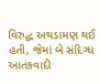વિરુદ્ધ અથડામણ થઈ હતી, જેમાં બે સંદિગ્ધ આતંકવાદી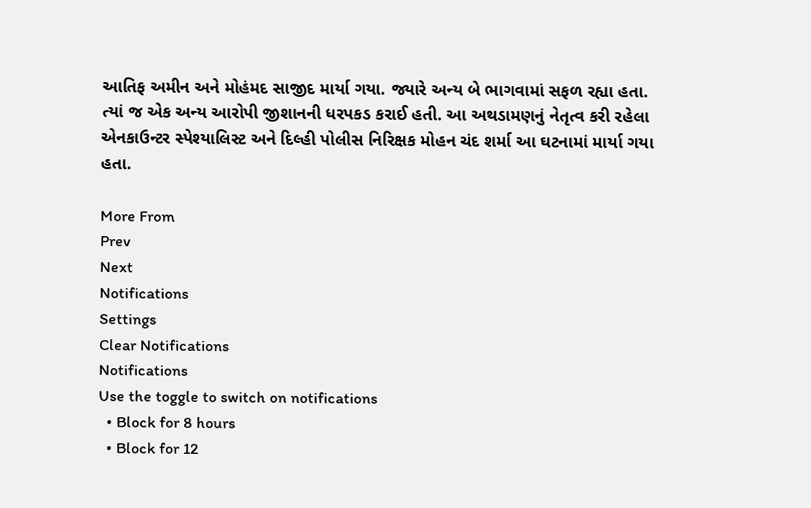આતિફ અમીન અને મોહંમદ સાજીદ માર્યા ગયા. જ્યારે અન્ય બે ભાગવામાં સફળ રહ્યા હતા. ત્યાં જ એક અન્ય આરોપી જીશાનની ધરપકડ કરાઈ હતી. આ અથડામણનું નેતૃત્વ કરી રહેલા એનકાઉન્ટર સ્પેશ્યાલિસ્ટ અને દિલ્હી પોલીસ નિરિક્ષક મોહન ચંદ શર્મા આ ઘટનામાં માર્યા ગયા હતા.

More From
Prev
Next
Notifications
Settings
Clear Notifications
Notifications
Use the toggle to switch on notifications
  • Block for 8 hours
  • Block for 12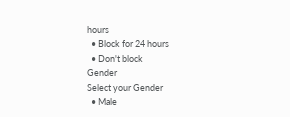hours
  • Block for 24 hours
  • Don't block
Gender
Select your Gender
  • Male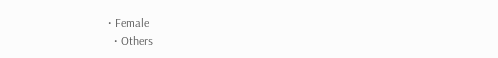• Female
  • Others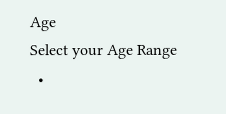Age
Select your Age Range
  •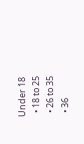Under 18
  • 18 to 25
  • 26 to 35
  • 36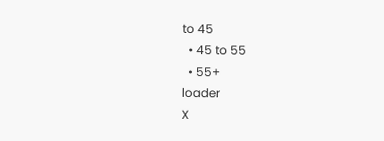to 45
  • 45 to 55
  • 55+
loader
X